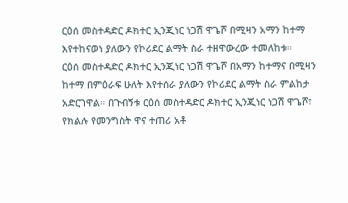ርዕሰ መስተዳድር ዶክተር ኢንጂነር ነጋሽ ዋጌሾ በሚዛን አማን ከተማ እየተከናወነ ያለውን የኮሪደር ልማት ስራ ተዘዋውረው ተመለከቱ።
ርዕሰ መስተዳድር ዶክተር ኢንጂነር ነጋሽ ዋጌሾ በአማን ከተማና በሚዛን ከተማ በምዕራፍ ሁለት እየተሰራ ያለውን የኮሪደር ልማት ስራ ምልከታ አድርገዋል። በጉብኝቱ ርዕሰ መስተዳድር ዶክተር ኢንጂነር ነጋሽ ዋጌሾ፣ የክልሉ የመንግስት ዋና ተጠሪ አቶ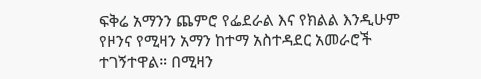ፍቅሬ አማንን ጨምሮ የፌደራል እና የክልል እንዲሁም የዞንና የሚዛን አማን ከተማ አስተዳደር አመራሮች ተገኝተዋል። በሚዛን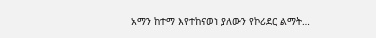አማን ከተማ እየተከናወነ ያለውን የኮሪደር ልማት…